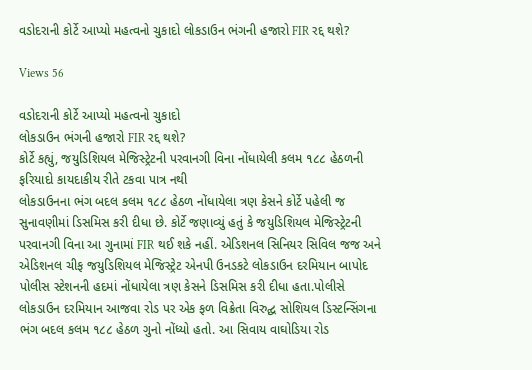વડોદરાની કોર્ટે આપ્યો મહત્વનો ચુકાદો લોકડાઉન ભંગની હજારો FIR રદ્દ થશે?

Views 56

વડોદરાની કોર્ટે આપ્યો મહત્વનો ચુકાદો
લોકડાઉન ભંગની હજારો FIR રદ્દ થશે?
કોર્ટે કહ્યું, જયુડિશિયલ મેજિસ્ટ્રેટની પરવાનગી વિના નોંધાયેલી કલમ ૧૮૮ હેઠળની ફરિયાદો કાયદાકીય રીતે ટકવા પાત્ર નથી
લોકડાઉનના ભંગ બદલ કલમ ૧૮૮ હેઠળ નોંધાયેલા ત્રણ કેસને કોર્ટે પહેલી જ સુનાવણીમાં ડિસમિસ કરી દીધા છે. કોર્ટે જણાવ્યું હતું કે જયુડિશિયલ મેજિસ્ટ્રેટની પરવાનગી વિના આ ગુનામાં FIR થઈ શકે નહીં. એડિશનલ સિનિયર સિવિલ જજ અને એડિશનલ ચીફ જયુડિશિયલ મેજિસ્ટ્રેટ એનપી ઉનડકટે લોકડાઉન દરમિયાન બાપોદ પોલીસ સ્ટેશનની હદમાં નોંધાયેલા ત્રણ કેસને ડિસમિસ કરી દીધા હતા.પોલીસે લોકડાઉન દરમિયાન આજવા રોડ પર એક ફળ વિક્રેતા વિરુદ્ઘ સોશિયલ ડિસ્ટન્સિંગના ભંગ બદલ કલમ ૧૮૮ હેઠળ ગુનો નોંધ્યો હતો. આ સિવાય વાઘોડિયા રોડ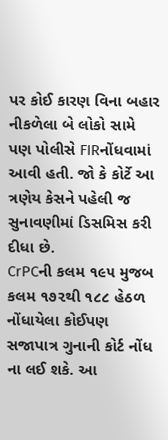પર કોઈ કારણ વિના બહાર નીકળેલા બે લોકો સામે પણ પોલીસે FIRનોંધવામાં આવી હતી. જો કે કોર્ટે આ ત્રણેય કેસને પહેલી જ સુનાવણીમાં ડિસમિસ કરી દીધા છે.
CrPCની કલમ ૧૯૫ મુજબ કલમ ૧૭૨થી ૧૮૮ હેઠળ નોંધાયેલા કોઈપણ સજાપાત્ર ગુનાની કોર્ટ નોંધ ના લઈ શકે. આ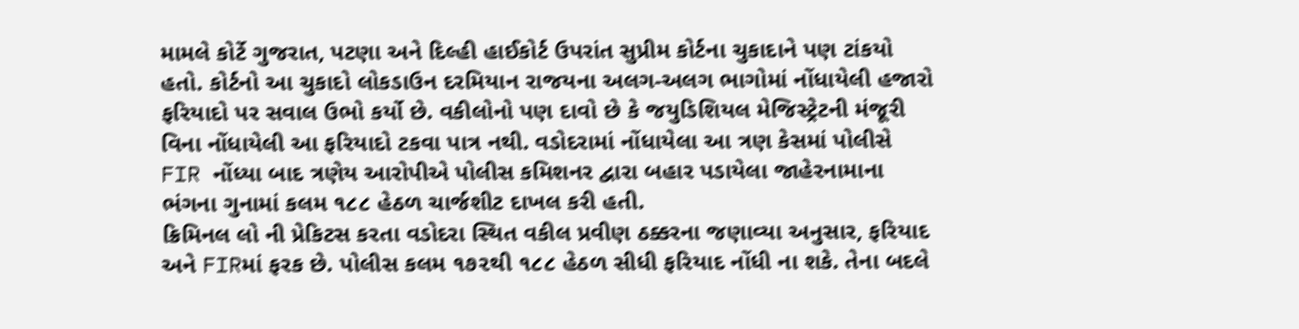મામલે કોર્ટે ગુજરાત, પટણા અને દિલ્હી હાઈકોર્ટ ઉપરાંત સુપ્રીમ કોર્ટના ચુકાદાને પણ ટાંકયો હતો. કોર્ટનો આ ચુકાદો લોકડાઉન દરમિયાન રાજયના અલગ-અલગ ભાગોમાં નોંધાયેલી હજારો ફરિયાદો પર સવાલ ઉભો કર્યો છે. વકીલોનો પણ દાવો છે કે જયુડિશિયલ મેજિસ્ટ્રેટની મંજૂરી વિના નોંધાયેલી આ ફરિયાદો ટકવા પાત્ર નથી. વડોદરામાં નોંધાયેલા આ ત્રણ કેસમાં પોલીસે FIR નોંધ્યા બાદ ત્રણેય આરોપીએ પોલીસ કમિશનર દ્વારા બહાર પડાયેલા જાહેરનામાના ભંગના ગુનામાં કલમ ૧૮૮ હેઠળ ચાર્જશીટ દાખલ કરી હતી.
ક્રિમિનલ લો ની પ્રેકિટસ કરતા વડોદરા સ્થિત વકીલ પ્રવીણ ઠક્કરના જણાવ્યા અનુસાર, ફરિયાદ અને FIRમાં ફરક છે. પોલીસ કલમ ૧૭૨થી ૧૮૮ હેઠળ સીધી ફરિયાદ નોંધી ના શકે. તેના બદલે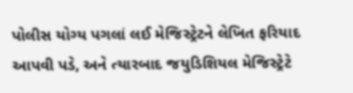પોલીસ યોગ્ય પગલાં લઈ મેજિસ્ટ્રેટને લેખિત ફરિયાદ આપવી પડે, અને ત્યારબાદ જયુડિશિયલ મેજિસ્ટ્રેટે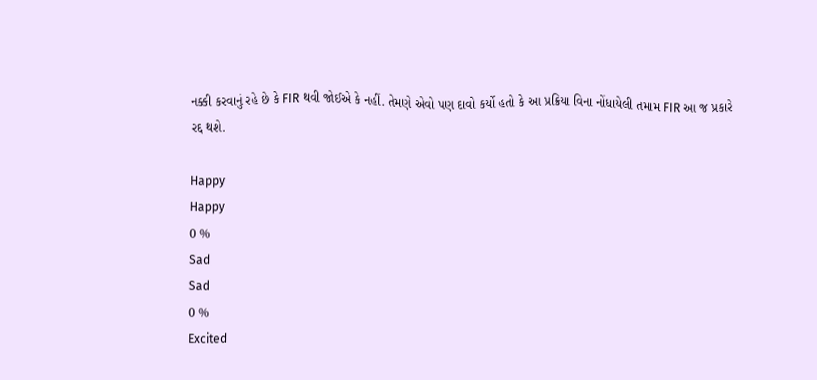નક્કી કરવાનું રહે છે કે FIR થવી જોઈએ કે નહીં. તેમણે એવો પણ દાવો કર્યો હતો કે આ પ્રક્રિયા વિના નોંધાયેલી તમામ FIR આ જ પ્રકારે રદ્દ થશે.

Happy
Happy
0 %
Sad
Sad
0 %
Excited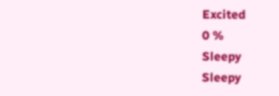Excited
0 %
Sleepy
Sleepy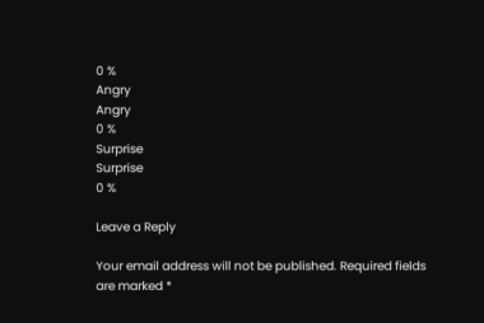0 %
Angry
Angry
0 %
Surprise
Surprise
0 %

Leave a Reply

Your email address will not be published. Required fields are marked *